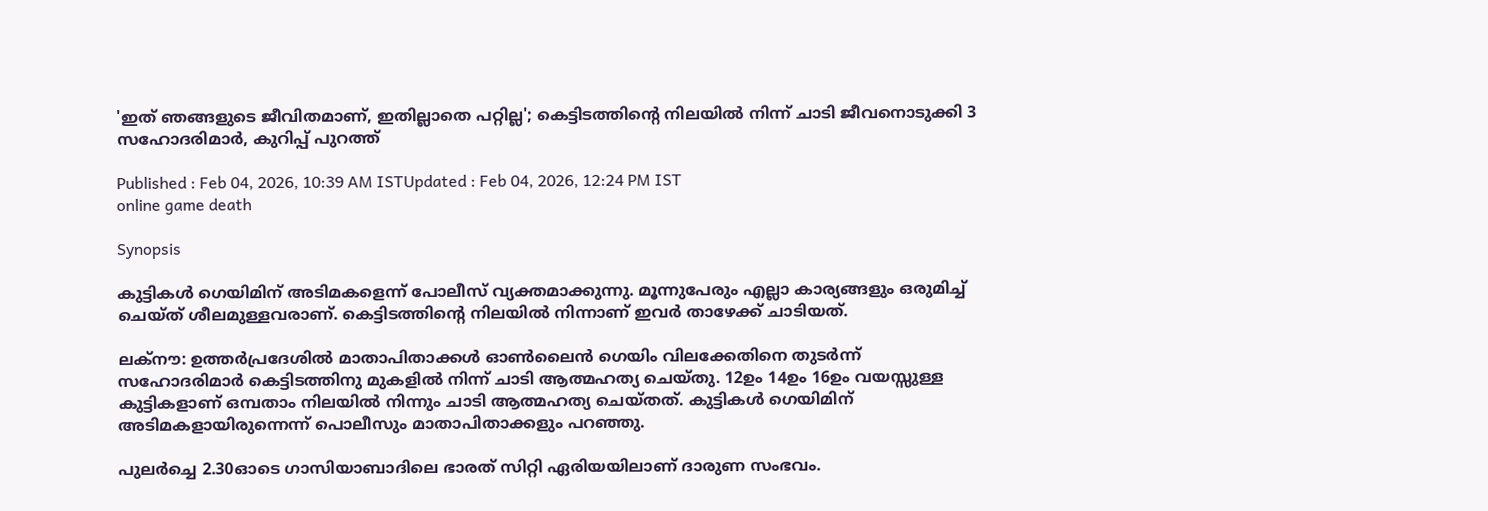'ഇത് ഞങ്ങളുടെ ജീവിതമാണ്, ഇതില്ലാതെ പറ്റില്ല'; കെട്ടിടത്തിന്റെ നിലയിൽ നിന്ന് ചാടി ജീവനൊടുക്കി 3 സഹോദരിമാർ, കുറിപ്പ് പുറത്ത്

Published : Feb 04, 2026, 10:39 AM ISTUpdated : Feb 04, 2026, 12:24 PM IST
online game death

Synopsis

കുട്ടികൾ ഗെയിമിന് അടിമകളെന്ന് പോലീസ് വ്യക്തമാക്കുന്നു. മൂന്നുപേരും എല്ലാ കാര്യങ്ങളും ഒരുമിച്ച് ചെയ്ത് ശീലമുള്ളവരാണ്. കെട്ടിടത്തിന്റെ നിലയിൽ നിന്നാണ് ഇവർ താഴേക്ക് ചാടിയത്.

ലക്നൗ: ഉത്തർപ്രദേശിൽ മാതാപിതാക്കൾ ഓൺലൈൻ ഗെയിം വിലക്കേതിനെ തുടർന്ന് സഹോദരിമാർ കെട്ടിടത്തിനു മുകളിൽ നിന്ന് ചാടി ആത്മഹത്യ ചെയ്തു. 12ഉം 14ഉം 16ഉം വയസ്സുള്ള കുട്ടികളാണ് ഒമ്പതാം നിലയിൽ നിന്നും ചാടി ആത്മഹത്യ ചെയ്തത്. കുട്ടികൾ ഗെയിമിന് അടിമകളായിരുന്നെന്ന് പൊലീസും മാതാപിതാക്കളും പറഞ്ഞു.

പുലർച്ചെ 2.30ഓടെ ഗാസിയാബാദിലെ ഭാരത് സിറ്റി ഏരിയയിലാണ് ദാരുണ സംഭവം.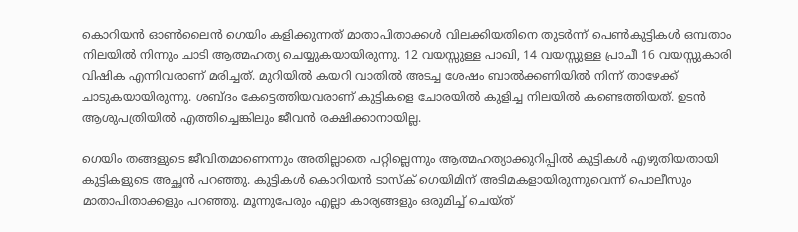കൊറിയൻ ഓൺലൈൻ ഗെയിം കളിക്കുന്നത് മാതാപിതാക്കൾ വിലക്കിയതിനെ തുടർന്ന് പെൺകുട്ടികൾ ഒമ്പതാം നിലയിൽ നിന്നും ചാടി ആത്മഹത്യ ചെയ്യുകയായിരുന്നു. 12 വയസ്സുള്ള പാഖി, 14 വയസ്സുള്ള പ്രാചീ 16 വയസ്സുകാരി വിഷിക എന്നിവരാണ് മരിച്ചത്. മുറിയിൽ കയറി വാതിൽ അടച്ച ശേഷം ബാൽക്കണിയിൽ നിന്ന് താഴേക്ക് ചാടുകയായിരുന്നു. ശബ്ദം കേട്ടെത്തിയവരാണ് കുട്ടികളെ ചോരയിൽ കുളിച്ച നിലയിൽ കണ്ടെത്തിയത്. ഉടൻ ആശുപത്രിയിൽ എത്തിച്ചെങ്കിലും ജീവൻ രക്ഷിക്കാനായില്ല.

ഗെയിം തങ്ങളുടെ ജീവിതമാണെന്നും അതില്ലാതെ പറ്റില്ലെന്നും ആത്മഹത്യാക്കുറിപ്പിൽ കുട്ടികൾ എഴുതിയതായി കുട്ടികളുടെ അച്ഛൻ പറഞ്ഞു. കുട്ടികൾ കൊറിയൻ ടാസ്ക് ഗെയിമിന് അടിമകളായിരുന്നുവെന്ന് പൊലീസും മാതാപിതാക്കളും പറഞ്ഞു. മൂന്നുപേരും എല്ലാ കാര്യങ്ങളും ഒരുമിച്ച് ചെയ്ത്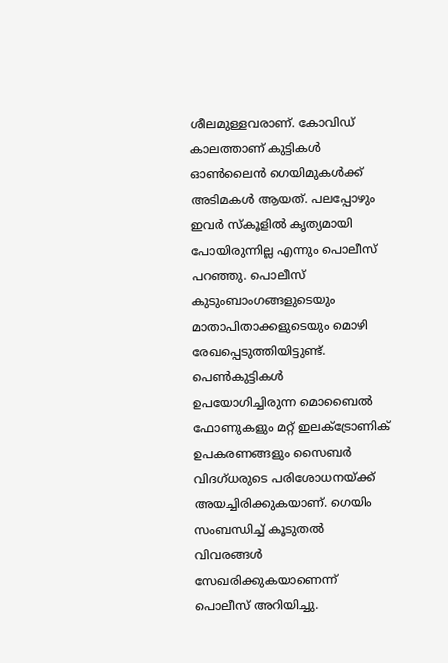ശീലമുള്ളവരാണ്. കോവിഡ് കാലത്താണ് കുട്ടികൾ ഓൺലൈൻ ഗെയിമുകൾക്ക് അടിമകൾ ആയത്. പലപ്പോഴും ഇവർ സ്കൂളിൽ കൃത്യമായി പോയിരുന്നില്ല എന്നും പൊലീസ് പറഞ്ഞു. പൊലീസ് കുടുംബാംഗങ്ങളുടെയും മാതാപിതാക്കളുടെയും മൊഴി രേഖപ്പെടുത്തിയിട്ടുണ്ട്. പെൺകുട്ടികൾ ഉപയോഗിച്ചിരുന്ന മൊബൈൽ ഫോണുകളും മറ്റ് ഇലക്ട്രോണിക് ഉപകരണങ്ങളും സൈബർ വിദഗ്ധരുടെ പരിശോധനയ്ക്ക് അയച്ചിരിക്കുകയാണ്. ഗെയിം സംബന്ധിച്ച് കൂടുതൽ വിവരങ്ങൾ സേഖരിക്കുകയാണെന്ന് പൊലീസ് അറിയിച്ചു.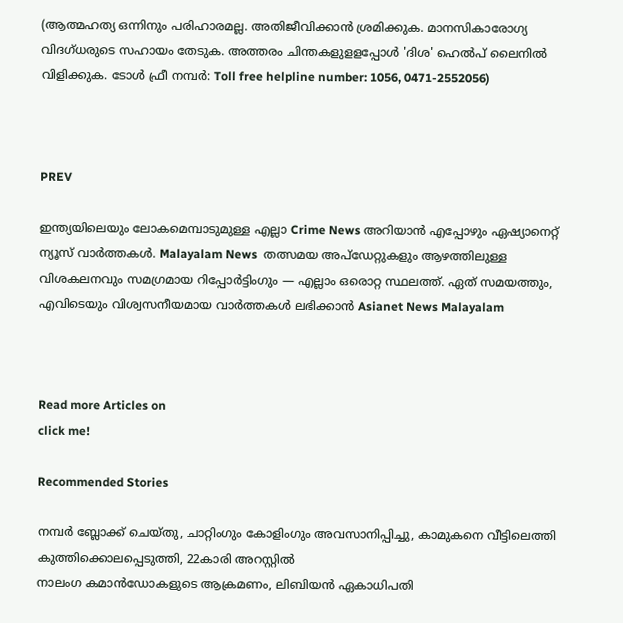(ആത്മഹത്യ ഒന്നിനും പരിഹാരമല്ല. അതിജീവിക്കാൻ ശ്രമിക്കുക. മാനസികാരോഗ്യ വിദഗ്ധരുടെ സഹായം തേടുക. അത്തരം ചിന്തകളുളളപ്പോൾ 'ദിശ' ഹെൽപ് ലൈനിൽ വിളിക്കുക. ടോൾ ഫ്രീ നമ്പർ: Toll free helpline number: 1056, 0471-2552056)



PREV

ഇന്ത്യയിലെയും ലോകമെമ്പാടുമുള്ള എല്ലാ Crime News അറിയാൻ എപ്പോഴും ഏഷ്യാനെറ്റ് ന്യൂസ് വാർത്തകൾ. Malayalam News  തത്സമയ അപ്‌ഡേറ്റുകളും ആഴത്തിലുള്ള വിശകലനവും സമഗ്രമായ റിപ്പോർട്ടിംഗും — എല്ലാം ഒരൊറ്റ സ്ഥലത്ത്. ഏത് സമയത്തും, എവിടെയും വിശ്വസനീയമായ വാർത്തകൾ ലഭിക്കാൻ Asianet News Malayalam



Read more Articles on
click me!

Recommended Stories

നമ്പർ ബ്ലോക്ക് ചെയ്തു, ചാറ്റിംഗും കോളിംഗും അവസാനിപ്പിച്ചു, കാമുകനെ വീട്ടിലെത്തി കുത്തിക്കൊലപ്പെടുത്തി, 22കാരി അറസ്റ്റിൽ
നാലംഗ കമാൻഡോകളുടെ ആക്രമണം, ലിബിയൻ ഏകാധിപതി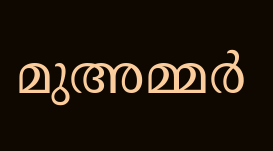മുഅമ്മർ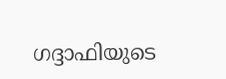ഗദ്ദാഫിയുടെ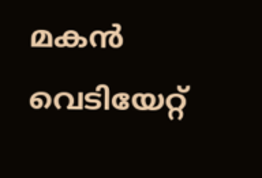മകൻ വെടിയേറ്റ്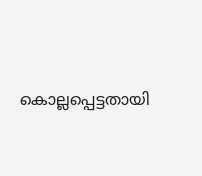കൊല്ലപ്പെട്ടതായി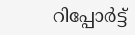റിപ്പോർട്ട്